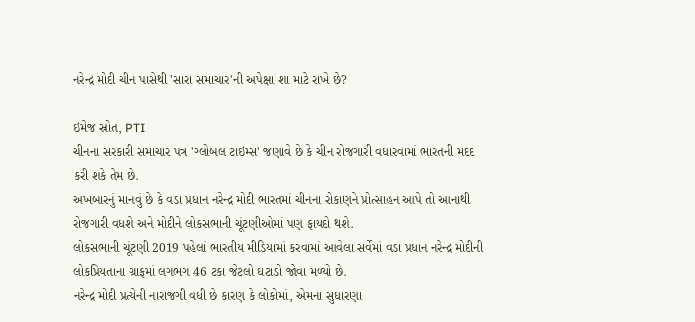નરેન્દ્ર મોદી ચીન પાસેથી 'સારા સમાચાર'ની અપેક્ષા શા માટે રાખે છે?

ઇમેજ સ્રોત, PTI
ચીનના સરકારી સમાચાર પત્ર 'ગ્લોબલ ટાઇમ્સ' જણાવે છે કે ચીન રોજગારી વધારવામાં ભારતની મદદ કરી શકે તેમ છે.
અખબારનું માનવું છે કે વડા પ્રધાન નરેન્દ્ર મોદી ભારતમાં ચીનના રોકાણને પ્રોત્સાહન આપે તો આનાથી રોજગારી વધશે અને મોદીને લોકસભાની ચૂંટણીઓમાં પણ ફાયદો થશે.
લોકસભાની ચૂંટણી 2019 પહેલાં ભારતીય મીડિયામાં કરવામાં આવેલા સર્વેમાં વડા પ્રધાન નરેન્દ્ર મોદીની લોકપ્રિયતાના ગ્રાફમાં લગભગ 46 ટકા જેટલો ઘટાડો જોવા મળ્યો છે.
નરેન્દ્ર મોદી પ્રત્યેની નારાજગી વધી છે કારણ કે લોકોમાં, એમના સુધારણા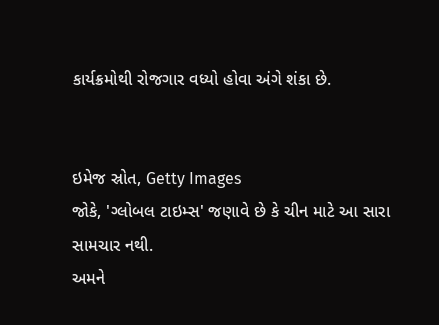કાર્યક્રમોથી રોજગાર વધ્યો હોવા અંગે શંકા છે.


ઇમેજ સ્રોત, Getty Images
જોકે, 'ગ્લોબલ ટાઇમ્સ' જણાવે છે કે ચીન માટે આ સારા સામચાર નથી.
અમને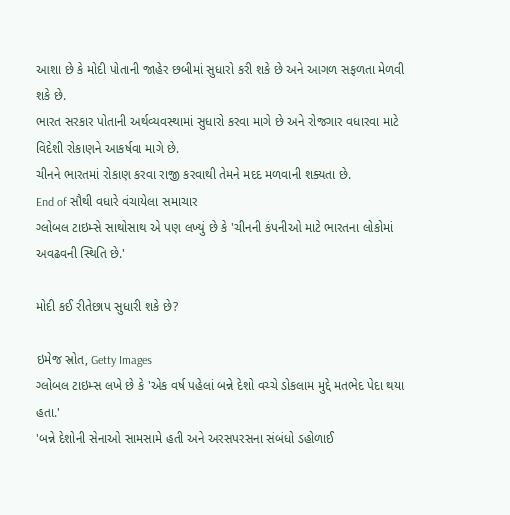આશા છે કે મોદી પોતાની જાહેર છબીમાં સુધારો કરી શકે છે અને આગળ સફળતા મેળવી શકે છે.
ભારત સરકાર પોતાની અર્થવ્યવસ્થામાં સુધારો કરવા માગે છે અને રોજગાર વધારવા માટે વિદેશી રોકાણને આકર્ષવા માગે છે.
ચીનને ભારતમાં રોકાણ કરવા રાજી કરવાથી તેમને મદદ મળવાની શક્યતા છે.
End of સૌથી વધારે વંચાયેલા સમાચાર
ગ્લોબલ ટાઇમ્સે સાથોસાથ એ પણ લખ્યું છે કે 'ચીનની કંપનીઓ માટે ભારતના લોકોમાં અવઢવની સ્થિતિ છે.'

મોદી કઈ રીતેછાપ સુધારી શકે છે?

ઇમેજ સ્રોત, Getty Images
ગ્લોબલ ટાઇમ્સ લખે છે કે 'એક વર્ષ પહેલાં બન્ને દેશો વચ્ચે ડોકલામ મુદ્દે મતભેદ પેદા થયા હતા.'
'બન્ને દેશોની સેનાઓ સામસામે હતી અને અરસપરસના સંબંધો ડહોળાઈ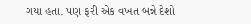ગયા હતા. પણ ફરી એક વખત બન્ને દેશો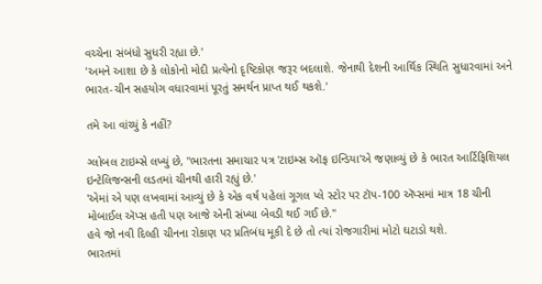વચ્ચેના સંબંધો સુધરી રહ્યા છે.'
'અમને આશા છે કે લોકોનો મોદી પ્રત્યેનો દૃષ્ટિકોણ જરૂર બદલાશે. જેનાથી દેશની આર્થિક સ્થિતિ સુધારવામાં અને ભારત-ચીન સહયોગ વધારવામાં પૂરતું સમર્થન પ્રાપ્ત થઈ થકશે.'

તમે આ વાંચ્યું કે નહીં?

ગ્લોબલ ટાઇમ્સે લખ્યું છે, "ભારતના સમાચાર પત્ર 'ટાઇમ્સ ઑફ ઇન્ડિયા'એ જણાવ્યું છે કે ભારત આર્ટિફિશિયલ ઇન્ટેલિજન્સની લડતમાં ચીનથી હારી રહ્યું છે.'
'એમાં એ પણ લખવામાં આવ્યું છે કે એક વર્ષ પહેલાં ગૂગલ પ્લે સ્ટોર પર ટૉપ-100 ઍપ્સમાં માત્ર 18 ચીની મોબાઈલ ઍપ્સ હતી પણ આજે એની સંખ્યા બેવડી થઈ ગઈ છે."
હવે જો નવી દિલ્હી ચીનના રોકાણ પર પ્રતિબંધ મૂકી દે છે તો ત્યાં રોજગારીમાં મોટો ઘટાડો થશે.
ભારતમાં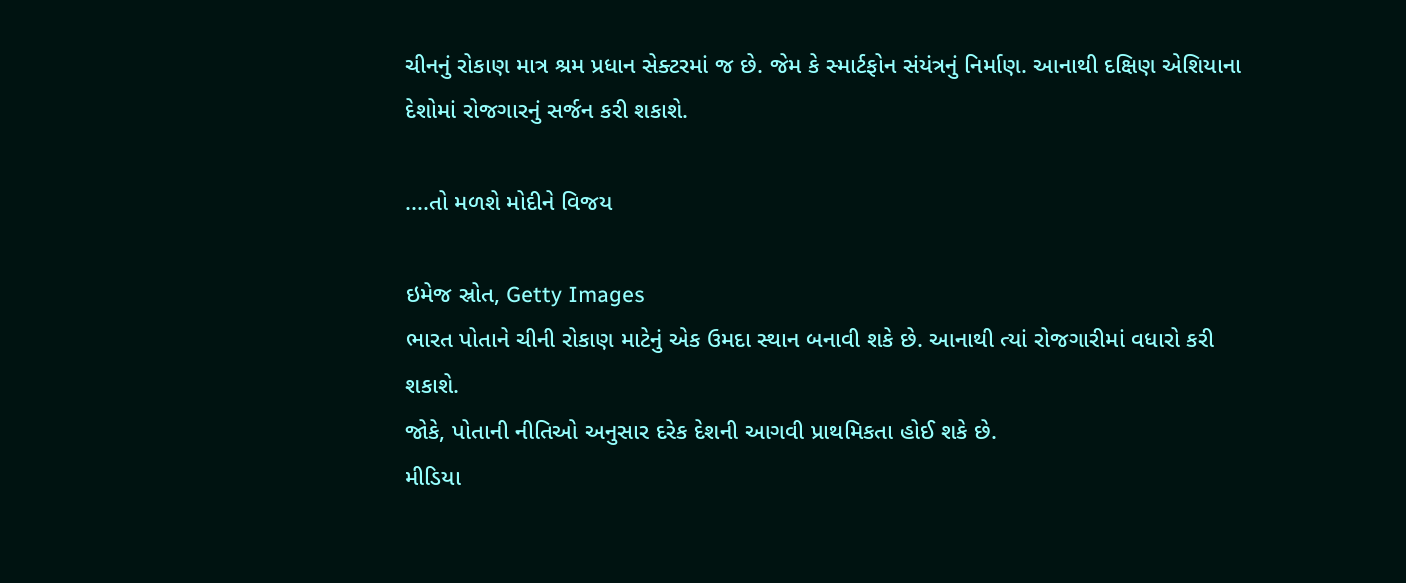ચીનનું રોકાણ માત્ર શ્રમ પ્રધાન સેક્ટરમાં જ છે. જેમ કે સ્માર્ટફોન સંયંત્રનું નિર્માણ. આનાથી દક્ષિણ એશિયાના દેશોમાં રોજગારનું સર્જન કરી શકાશે.

....તો મળશે મોદીને વિજય

ઇમેજ સ્રોત, Getty Images
ભારત પોતાને ચીની રોકાણ માટેનું એક ઉમદા સ્થાન બનાવી શકે છે. આનાથી ત્યાં રોજગારીમાં વધારો કરી શકાશે.
જોકે, પોતાની નીતિઓ અનુસાર દરેક દેશની આગવી પ્રાથમિકતા હોઈ શકે છે.
મીડિયા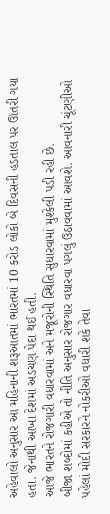અહેવાલો અનુસાર આ મહિનાની શરૂઆતમાં ભારતમાં 10 કરોડ લોકો બે દિવસની હડતાલ પર ઊતરી ગયા હતા. જેનાથી આખા દેશમાં અડચણ પેદા થઈ હતી.
આજે ભારતને રોજગારી વધારવામાં અને મજૂરોની સ્થિતિ સુધારવામાં મુશ્કેલી પડી રહી છે.
બીજા શબ્દોમાં કહીએ તો નીતિ અનુસાર રોજગાર વધારવા પગલું ઉઠાવવામાં આવશે. આવનારી ચૂંટણીઓ પહેલાં મોદી સરકારને નોકરીઓ વધારી શકે તેવા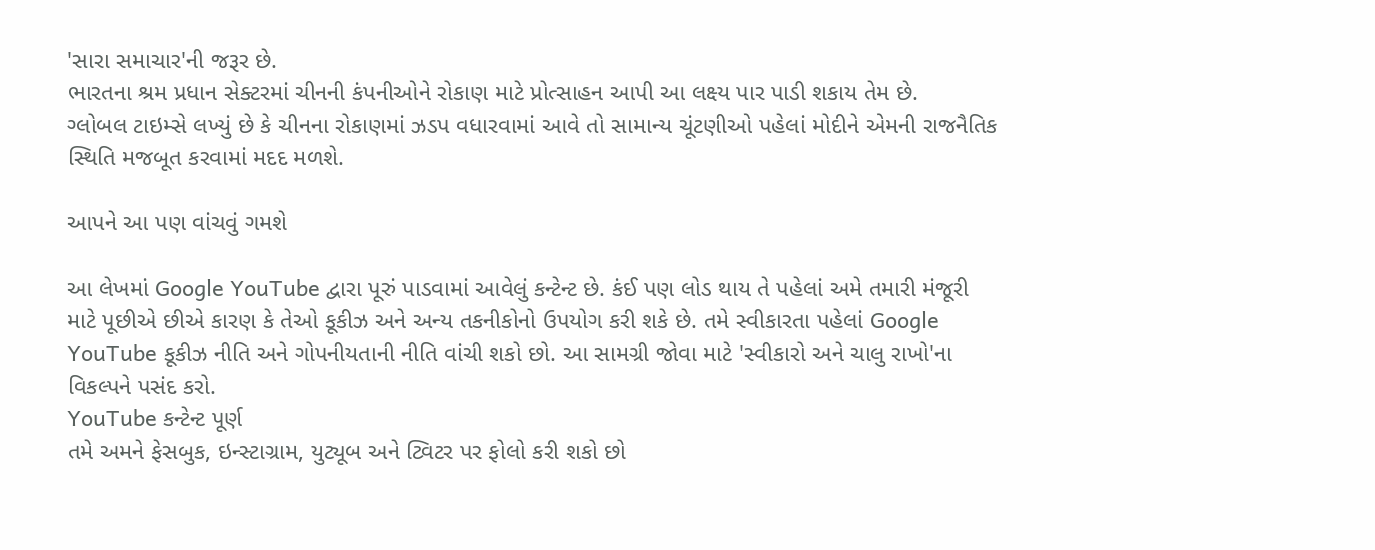'સારા સમાચાર'ની જરૂર છે.
ભારતના શ્રમ પ્રધાન સેક્ટરમાં ચીનની કંપનીઓને રોકાણ માટે પ્રોત્સાહન આપી આ લક્ષ્ય પાર પાડી શકાય તેમ છે.
ગ્લોબલ ટાઇમ્સે લખ્યું છે કે ચીનના રોકાણમાં ઝડપ વધારવામાં આવે તો સામાન્ય ચૂંટણીઓ પહેલાં મોદીને એમની રાજનૈતિક સ્થિતિ મજબૂત કરવામાં મદદ મળશે.

આપને આ પણ વાંચવું ગમશે

આ લેખમાં Google YouTube દ્વારા પૂરું પાડવામાં આવેલું કન્ટેન્ટ છે. કંઈ પણ લોડ થાય તે પહેલાં અમે તમારી મંજૂરી માટે પૂછીએ છીએ કારણ કે તેઓ કૂકીઝ અને અન્ય તકનીકોનો ઉપયોગ કરી શકે છે. તમે સ્વીકારતા પહેલાં Google YouTube કૂકીઝ નીતિ અને ગોપનીયતાની નીતિ વાંચી શકો છો. આ સામગ્રી જોવા માટે 'સ્વીકારો અને ચાલુ રાખો'ના વિકલ્પને પસંદ કરો.
YouTube કન્ટેન્ટ પૂર્ણ
તમે અમને ફેસબુક, ઇન્સ્ટાગ્રામ, યુટ્યૂબ અને ટ્વિટર પર ફોલો કરી શકો છો